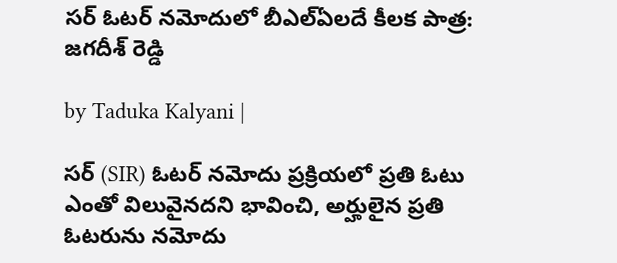సర్ ఓటర్ నమోదులో బీఎల్‌ఏలదే కీలక పాత్ర: జగదీశ్ రెడ్డి

by Taduka Kalyani |

సర్ (SIR) ఓటర్ నమోదు ప్రక్రియలో ప్రతి ఓటు ఎంతో విలువైనదని భావించి, అర్హులైన ప్రతి ఓటరును నమోదు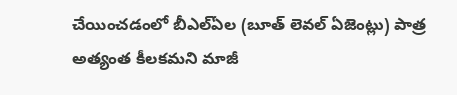చేయించడంలో బీఎల్‌ఏల (బూత్ లెవల్ ఏజెంట్లు) పాత్ర అత్యంత కీలకమని మాజీ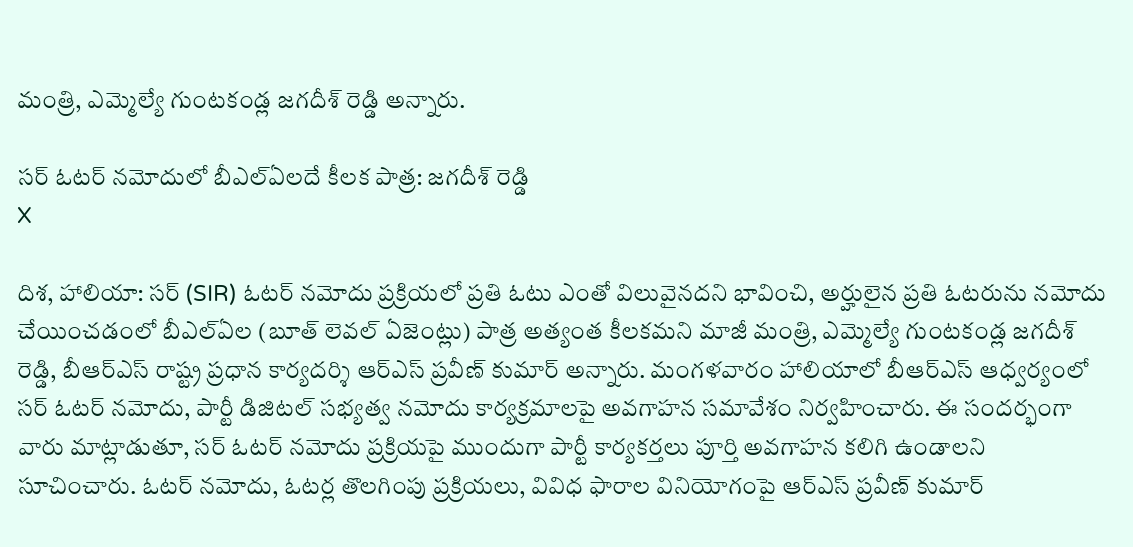మంత్రి, ఎమ్మెల్యే గుంటకండ్ల జగదీశ్ రెడ్డి అన్నారు.

సర్ ఓటర్ నమోదులో బీఎల్‌ఏలదే కీలక పాత్ర: జగదీశ్ రెడ్డి
X

దిశ, హాలియా: సర్ (SIR) ఓటర్ నమోదు ప్రక్రియలో ప్రతి ఓటు ఎంతో విలువైనదని భావించి, అర్హులైన ప్రతి ఓటరును నమోదు చేయించడంలో బీఎల్‌ఏల (బూత్ లెవల్ ఏజెంట్లు) పాత్ర అత్యంత కీలకమని మాజీ మంత్రి, ఎమ్మెల్యే గుంటకండ్ల జగదీశ్ రెడ్డి, బీఆర్ఎస్ రాష్ట్ర ప్రధాన కార్యదర్శి ఆర్‌ఎస్ ప్రవీణ్ కుమార్ అన్నారు. మంగళవారం హాలియాలో బీఆర్ఎస్ ఆధ్వర్యంలో సర్ ఓటర్ నమోదు, పార్టీ డిజిటల్ సభ్యత్వ నమోదు కార్యక్రమాలపై అవగాహన సమావేశం నిర్వహించారు. ఈ సందర్భంగా వారు మాట్లాడుతూ, సర్ ఓటర్ నమోదు ప్రక్రియపై ముందుగా పార్టీ కార్యకర్తలు పూర్తి అవగాహన కలిగి ఉండాలని సూచించారు. ఓటర్ నమోదు, ఓటర్ల తొలగింపు ప్రక్రియలు, వివిధ ఫారాల వినియోగంపై ఆర్‌ఎస్ ప్రవీణ్ కుమార్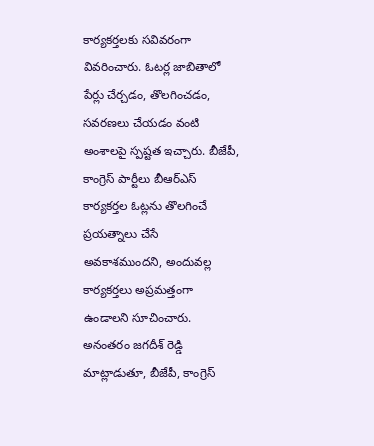కార్యకర్తలకు సవివరంగా వివరించారు. ఓటర్ల జాబితాలో పేర్లు చేర్చడం, తొలగించడం, సవరణలు చేయడం వంటి అంశాలపై స్పష్టత ఇచ్చారు. బీజేపీ, కాంగ్రెస్ పార్టీలు బీఆర్ఎస్ కార్యకర్తల ఓట్లను తొలగించే ప్రయత్నాలు చేసే అవకాశముందని, అందువల్ల కార్యకర్తలు అప్రమత్తంగా ఉండాలని సూచించారు. అనంతరం జగదీశ్ రెడ్డి మాట్లాడుతూ, బీజేపీ, కాంగ్రెస్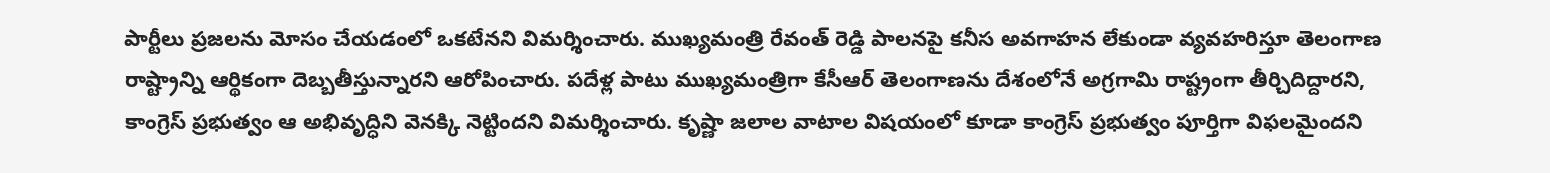పార్టీలు ప్రజలను మోసం చేయడంలో ఒకటేనని విమర్శించారు. ముఖ్యమంత్రి రేవంత్ రెడ్డి పాలనపై కనీస అవగాహన లేకుండా వ్యవహరిస్తూ తెలంగాణ రాష్ట్రాన్ని ఆర్థికంగా దెబ్బతీస్తున్నారని ఆరోపించారు. పదేళ్ల పాటు ముఖ్యమంత్రిగా కేసీఆర్ తెలంగాణను దేశంలోనే అగ్రగామి రాష్ట్రంగా తీర్చిదిద్దారని, కాంగ్రెస్ ప్రభుత్వం ఆ అభివృద్ధిని వెనక్కి నెట్టిందని విమర్శించారు. కృష్ణా జలాల వాటాల విషయంలో కూడా కాంగ్రెస్ ప్రభుత్వం పూర్తిగా విఫలమైందని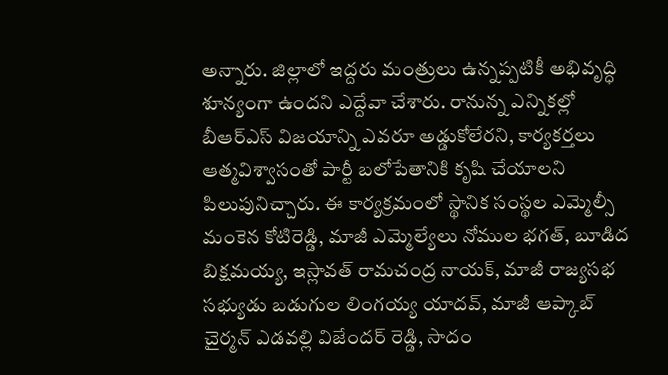అన్నారు. జిల్లాలో ఇద్దరు మంత్రులు ఉన్నప్పటికీ అభివృద్ధి శూన్యంగా ఉందని ఎద్దేవా చేశారు. రానున్న ఎన్నికల్లో బీఆర్ఎస్ విజయాన్ని ఎవరూ అడ్డుకోలేరని, కార్యకర్తలు ఆత్మవిశ్వాసంతో పార్టీ బలోపేతానికి కృషి చేయాలని పిలుపునిచ్చారు. ఈ కార్యక్రమంలో స్థానిక సంస్థల ఎమ్మెల్సీ మంకెన కోటిరెడ్డి, మాజీ ఎమ్మెల్యేలు నోముల భగత్, బూడిద బిక్షమయ్య, ఇస్లావత్ రామచంద్ర నాయక్, మాజీ రాజ్యసభ సభ్యుడు బడుగుల లింగయ్య యాదవ్, మాజీ ఆప్కాబ్ చైర్మన్ ఎడవల్లి విజేందర్ రెడ్డి, సాదం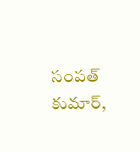సంపత్ కుమార్,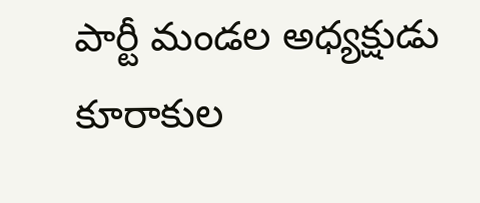పార్టీ మండల అధ్యక్షుడు కూరాకుల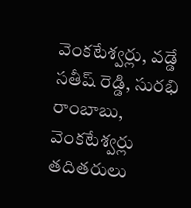వెంకటేశ్వర్లు, వడ్డే సతీష్ రెడ్డి, సురభి రాంబాబు, వెంకటేశ్వర్లు తదితరులు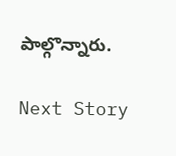పాల్గొన్నారు.

Next Story